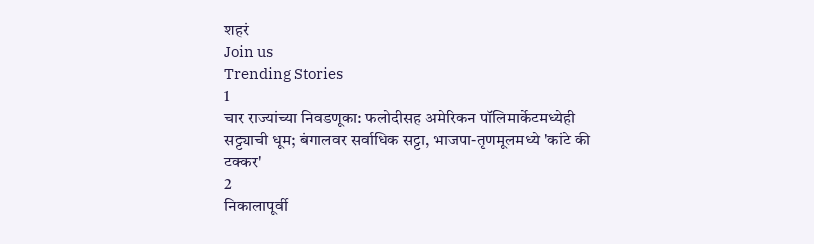शहरं
Join us
Trending Stories
1
चार राज्यांच्या निवडणूका: फलोदीसह अमेरिकन पॉलिमार्केटमध्येही सट्ट्याची धूम; बंगालवर सर्वाधिक सट्टा, भाजपा-तृणमूलमध्ये 'कांटे की टक्कर'
2
निकालापूर्वी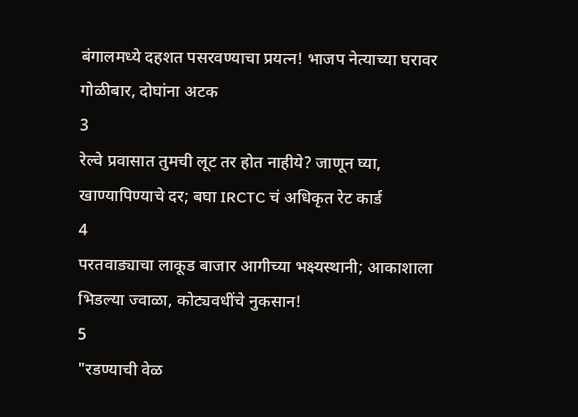बंगालमध्ये दहशत पसरवण्याचा प्रयत्न! भाजप नेत्याच्या घरावर गोळीबार, दोघांना अटक
3
रेल्वे प्रवासात तुमची लूट तर होत नाहीये? जाणून घ्या, खाण्यापिण्याचे दर; बघा IRCTC चं अधिकृत रेट कार्ड
4
परतवाड्याचा लाकूड बाजार आगीच्या भक्ष्यस्थानी; आकाशाला भिडल्या ज्वाळा, कोट्यवधींचे नुकसान!
5
"रडण्याची वेळ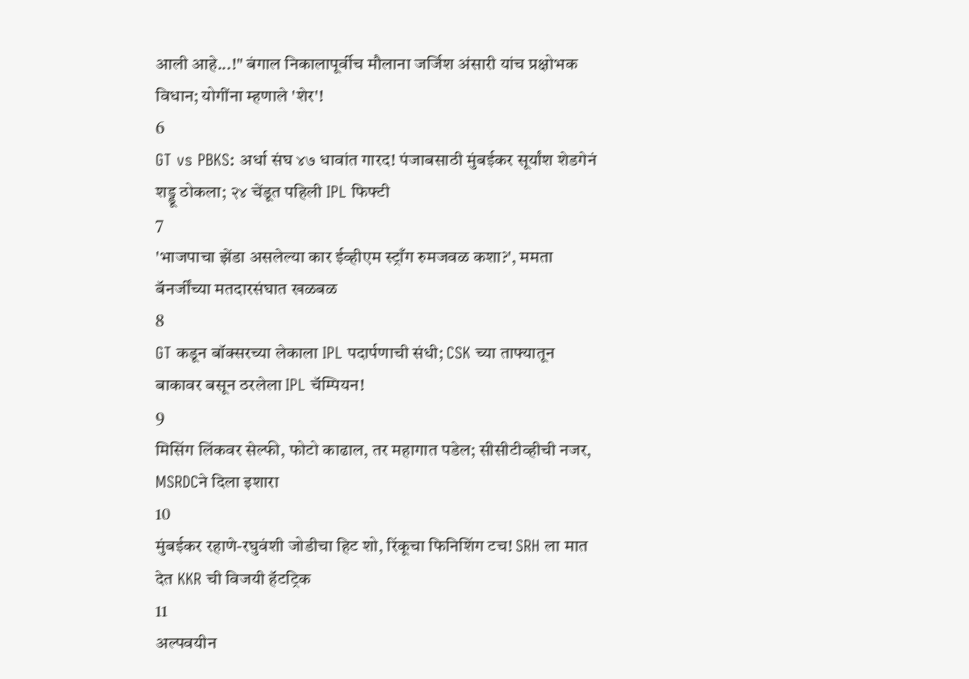आली आहे...!" बंगाल निकालापूर्वीच मौलाना जर्जिश अंसारी यांच प्रक्षोभक विधान; योगींना म्हणाले 'शेर'!
6
GT vs PBKS: अर्धा संघ ४७ धावांत गारद! पंजाबसाठी मुंबईकर सूर्यांश शेडगेनं शड्डू ठोकला; २४ चेंडूत पहिली IPL फिफ्टी
7
'भाजपाचा झेंडा असलेल्या कार ईव्हीएम स्ट्राँग रुमजवळ कशा?', ममता बॅनर्जींच्या मतदारसंघात खळबळ
8
GT कडून बॉक्सरच्या लेकाला IPL पदार्पणाची संधी; CSK च्या ताफ्यातून बाकावर बसून ठरलेला IPL चॅम्पियन!
9
मिसिंग लिंकवर सेल्फी, फोटो काढाल, तर महागात पडेल; सीसीटीव्हीची नजर, MSRDCने दिला इशारा
10
मुंबईकर रहाणे-रघुवंशी जोडीचा हिट शो, रिंकूचा फिनिशिंग टच! SRH ला मात देत KKR ची विजयी हॅटट्रिक
11
अल्पवयीन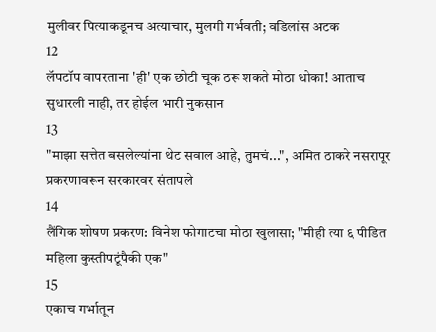मुलीवर पित्याकडूनच अत्याचार, मुलगी गर्भवती; वडिलांस अटक
12
लॅपटॉप वापरताना 'ही' एक छोटी चूक ठरू शकते मोठा धोका! आताच सुधारली नाही, तर होईल भारी नुकसान
13
"माझा सत्तेत बसलेल्यांना थेट सवाल आहे, तुमचं...", अमित ठाकरे नसरापूर प्रकरणावरून सरकारवर संतापले
14
लैंगिक शोषण प्रकरण: विनेश फोगाटचा मोठा खुलासा; "मीही त्या ६ पीडित महिला कुस्तीपटूंपैकी एक"
15
एकाच गर्भातून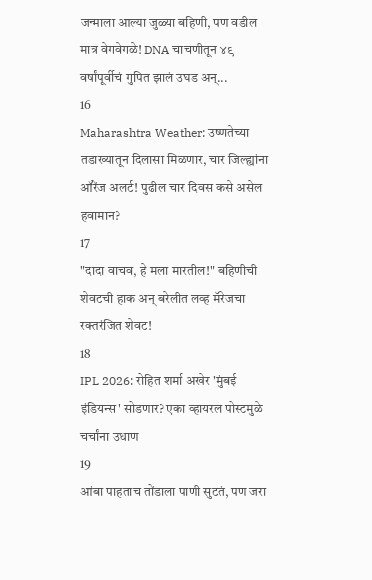जन्माला आल्या जुळ्या बहिणी, पण वडील मात्र वेगवेगळे! DNA चाचणीतून ४९ वर्षांपूर्वीचं गुपित झालं उघड अन्...
16
Maharashtra Weather: उष्णतेच्या तडाख्यातून दिलासा मिळणार, चार जिल्ह्यांना ऑरेंज अलर्ट! पुढील चार दिवस कसे असेल हवामान?
17
"दादा वाचव, हे मला मारतील!" बहिणीची शेवटची हाक अन् बरेलीत लव्ह मॅरेजचा रक्तरंजित शेवट!
18
IPL 2026: रोहित शर्मा अखेर 'मुंबई इंडियन्स' सोडणार? एका व्हायरल पोस्टमुळे चर्चांना उधाण
19
आंबा पाहताच तोंडाला पाणी सुटतं, पण जरा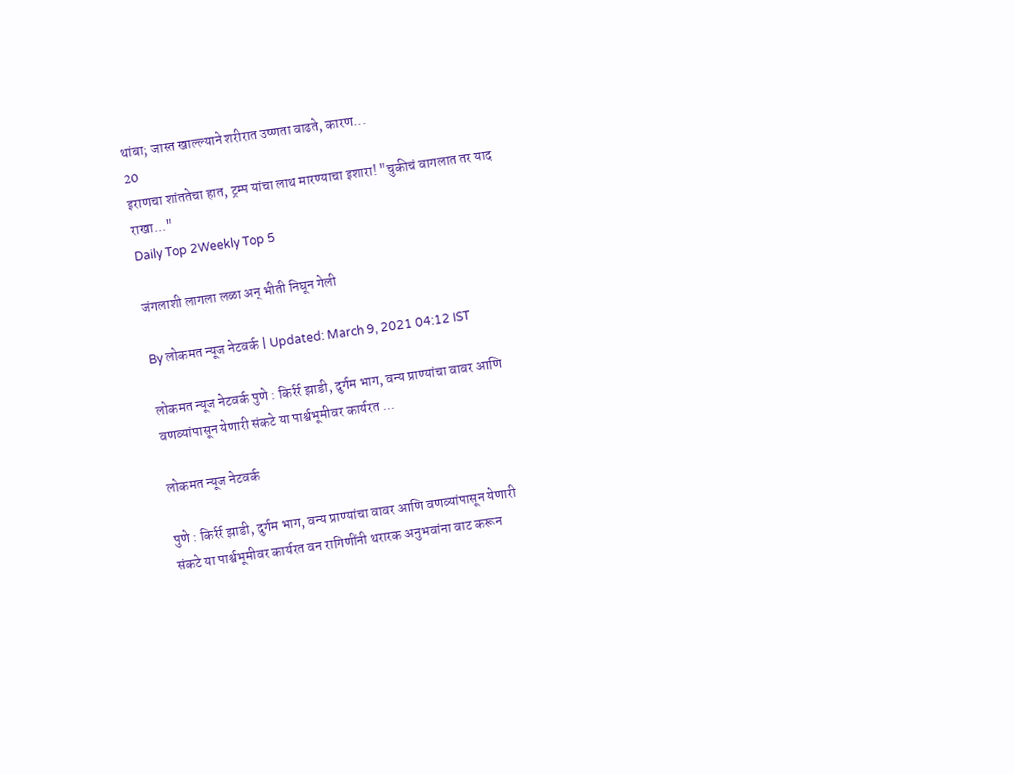थांबा; जास्त खाल्ल्याने शरीरात उष्णता वाढते, कारण...
20
इराणचा शांततेचा हात, ट्रम्प यांचा लाथ मारण्याचा इशारा! "चुकीचं वागलात तर याद राखा..."
Daily Top 2Weekly Top 5

जंगलाशी लागला लळा अन् भीती निघून गेली

By लोकमत न्यूज नेटवर्क | Updated: March 9, 2021 04:12 IST

लोकमत न्यूज नेटवर्क पुणे : किर्रर्र झाडी, दुर्गम भाग, वन्य प्राण्यांचा वावर आणि वणव्यांपासून येणारी संकटे या पार्श्वभूमीवर कार्यरत ...

लोकमत न्यूज नेटवर्क

पुणे : किर्रर्र झाडी, दुर्गम भाग, वन्य प्राण्यांचा वावर आणि वणव्यांपासून येणारी संकटे या पार्श्वभूमीवर कार्यरत वन रागिणींनी थरारक अनुभवांना वाट करून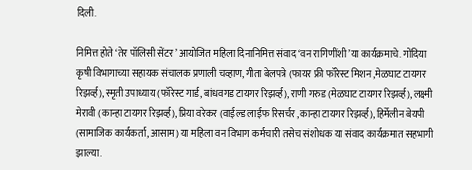दिली.

निमित्त होते ‘तेर पॉलिसी सेंटर’ आयोजित महिला दिनानिमित्त संवाद ‘वन रागिणींशी’या कार्यक्रमाचे. गोंदिया कृषी विभागाच्या सहायक संचालक प्रणाली चव्हाण, गीता बेलपत्रे (फायर फ्री फॉरेस्ट मिशन ,मेळघाट टायगर रिझर्व्ह), स्मृती उपाध्याय (फॉरेस्ट गार्ड, बांधवगड टायगर रिझर्व्ह), राणी गरुड (मेळघाट टायगर रिझर्व्ह), लक्ष्मी मेरावी (कान्हा टायगर रिझर्व्ह), प्रिया वरेकर (वाईल्ड लाईफ रिसर्चर ,कान्हा टायगर रिझर्व्ह), हिर्मेलीन बेयपी (सामाजिक कार्यकर्ता, आसाम) या महिला वन विभाग कर्मचारी तसेच संशोधक या संवाद कार्यक्रमात सहभागी झाल्या.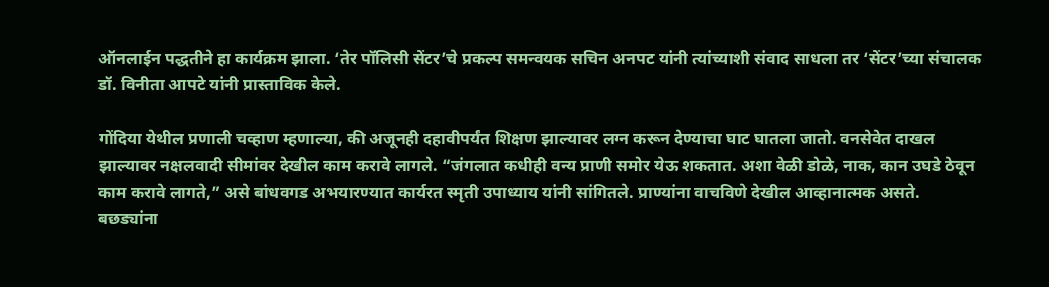ऑनलाईन पद्धतीने हा कार्यक्रम झाला. ‘तेर पॉलिसी सेंटर’चे प्रकल्प समन्वयक सचिन अनपट यांनी त्यांच्याशी संवाद साधला तर ‘सेंटर’च्या संचालक डॉ. विनीता आपटे यांनी प्रास्ताविक केले.

गोंदिया येथील प्रणाली चव्हाण म्हणाल्या, की अजूनही दहावीपर्यंत शिक्षण झाल्यावर लग्न करून देण्याचा घाट घातला जातो. वनसेवेत दाखल झाल्यावर नक्षलवादी सीमांवर देखील काम करावे लागले. “जंगलात कधीही वन्य प्राणी समोर येऊ शकतात. अशा वेळी डोळे, नाक, कान उघडे ठेवून काम करावे लागते,” असे बांधवगड अभयारण्यात कार्यरत स्मृती उपाध्याय यांनी सांगितले. प्राण्यांना वाचविणे देखील आव्हानात्मक असते. बछड्यांना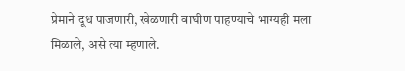प्रेमाने दूध पाजणारी, खेळणारी वाघीण पाहण्याचे भाग्यही मला मिळाले, असे त्या म्हणाले.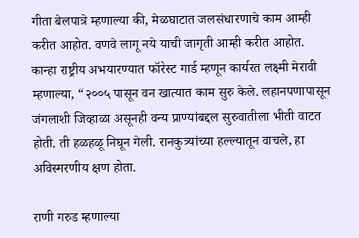गीता बेलपात्रे म्हणाल्या की, मेळघाटात जलसंधारणाचे काम आम्ही करीत आहोत. वणवे लागू नये याची जागृती आम्ही करीत आहोत. कान्हा राष्ट्रीय अभयारण्यात फॉरेस्ट गार्ड म्हणून कार्यरत लक्ष्मी मेरावी म्हणाल्या, “२००५ पासून वन खात्यात काम सुरु केले. लहानपणापासून जंगलाशी जिव्हाळा असूनही वन्य प्राण्यांबद्दल सुरुवातीला भीती वाटत होती. ती हळहळू निघून गेली. रानकुत्र्यांच्या हल्ल्यातून वाचले, हा अविस्मरणीय क्षण होता.

राणी गरुड म्हणाल्या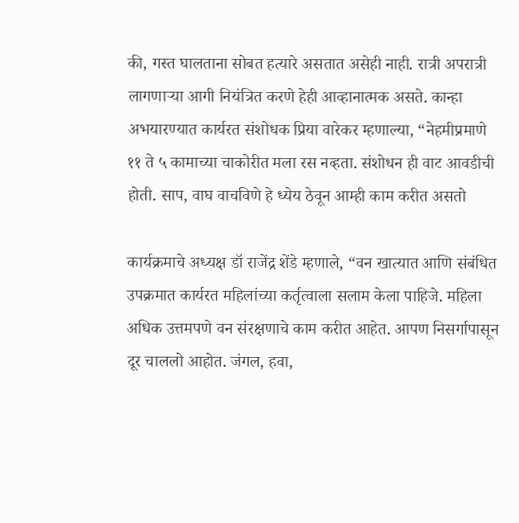की, गस्त घालताना सोबत हत्यारे असतात असेही नाही. रात्री अपरात्री लागणाऱ्या आगी नियंत्रित करणे हेही आव्हानात्मक असते. कान्हा अभयारण्यात कार्यरत संशोधक प्रिया वारेकर म्हणाल्या, “नेहमीप्रमाणे ११ ते ५ कामाच्या चाकोरीत मला रस नव्हता. संशोधन ही वाट आवडीची होती. साप, वाघ वाचविणे हे ध्येय ठेवून आम्ही काम करीत असतो

कार्यक्रमाचे अध्यक्ष डॉ राजेंद्र शेंडे म्हणाले, “वन खात्यात आणि संबंधित उपक्रमात कार्यरत महिलांच्या कर्तृत्वाला सलाम केला पाहिजे. महिला अधिक उत्तमपणे वन संरक्षणाचे काम करीत आहेत. आपण निसर्गापासून दूर चाललो आहोत. जंगल, हवा,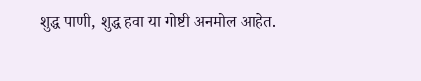शुद्ध पाणी, शुद्ध हवा या गोष्टी अनमोल आहेत.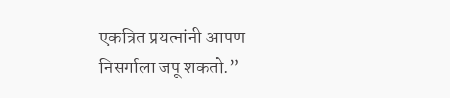एकत्रित प्रयत्नांनी आपण निसर्गाला जपू शकतो.”